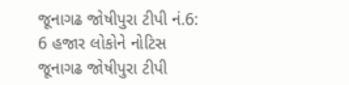જૂનાગઢ જોષીપુરા ટીપી નં.6: 6 હજાર લોકોને નોટિસ
જૂનાગઢ જોષીપુરા ટીપી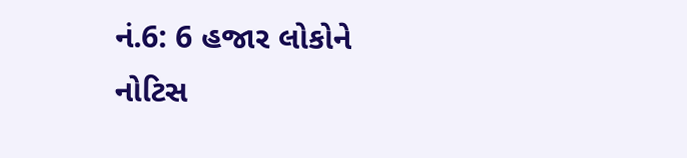નં.6: 6 હજાર લોકોને નોટિસ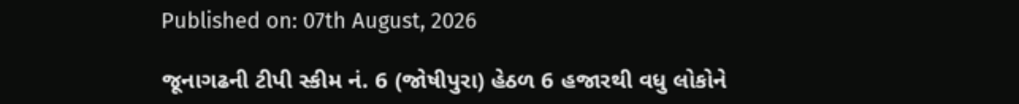Published on: 07th August, 2026

જૂનાગઢની ટીપી સ્કીમ નં. 6 (જોષીપુરા) હેઠળ 6 હજારથી વધુ લોકોને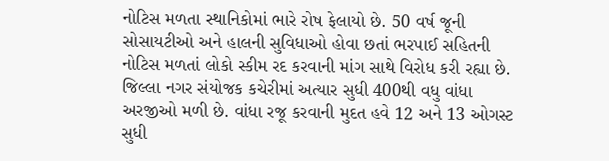નોટિસ મળતા સ્થાનિકોમાં ભારે રોષ ફેલાયો છે. 50 વર્ષ જૂની સોસાયટીઓ અને હાલની સુવિધાઓ હોવા છતાં ભરપાઈ સહિતની નોટિસ મળતાં લોકો સ્કીમ રદ કરવાની માંગ સાથે વિરોધ કરી રહ્યા છે. જિલ્લા નગર સંયોજક કચેરીમાં અત્યાર સુધી 400થી વધુ વાંધા અરજીઓ મળી છે. વાંધા રજૂ કરવાની મુદત હવે 12 અને 13 ઓગસ્ટ સુધી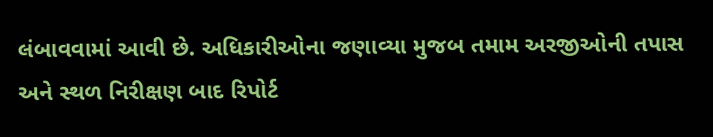લંબાવવામાં આવી છે. અધિકારીઓના જણાવ્યા મુજબ તમામ અરજીઓની તપાસ અને સ્થળ નિરીક્ષણ બાદ રિપોર્ટ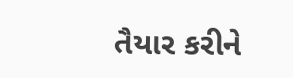તૈયાર કરીને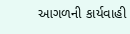આગળની કાર્યવાહી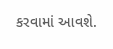કરવામાં આવશે.